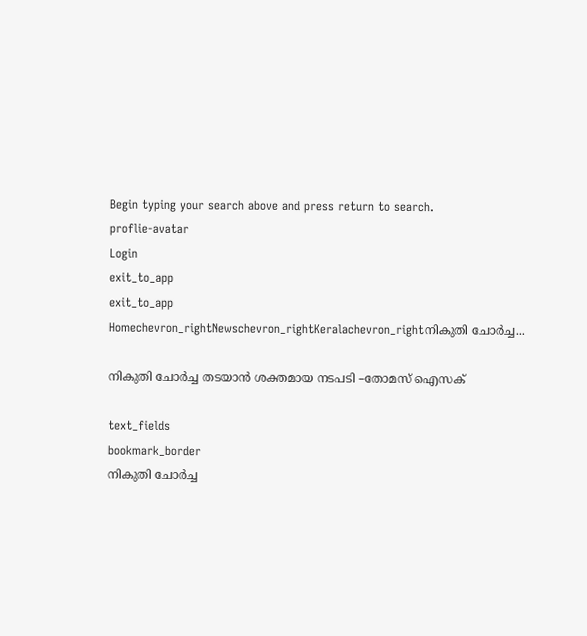Begin typing your search above and press return to search.
proflie-avatar
Login
exit_to_app
exit_to_app
Homechevron_rightNewschevron_rightKeralachevron_rightനികുതി ചോര്‍ച്ച...

നികുതി ചോര്‍ച്ച തടയാന്‍ ശക്തമായ നടപടി –തോമസ് ഐസക്

text_fields
bookmark_border
നികുതി ചോര്‍ച്ച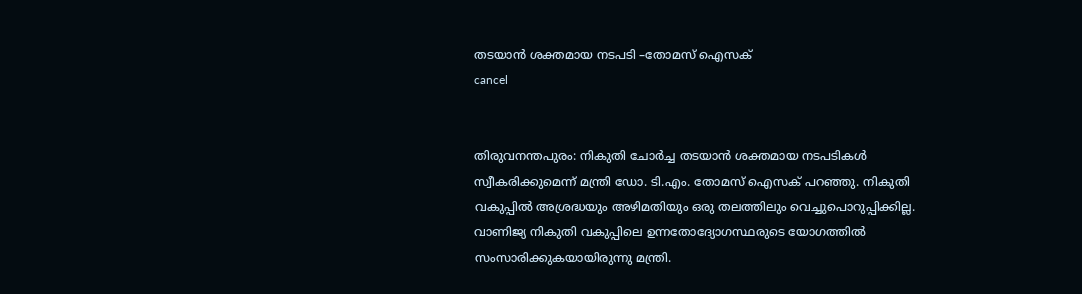തടയാന്‍ ശക്തമായ നടപടി –തോമസ് ഐസക്
cancel


തിരുവനന്തപുരം: നികുതി ചോര്‍ച്ച തടയാന്‍ ശക്തമായ നടപടികള്‍ സ്വീകരിക്കുമെന്ന് മന്ത്രി ഡോ. ടി.എം. തോമസ് ഐസക് പറഞ്ഞു. നികുതി വകുപ്പില്‍ അശ്രദ്ധയും അഴിമതിയും ഒരു തലത്തിലും വെച്ചുപൊറുപ്പിക്കില്ല. വാണിജ്യ നികുതി വകുപ്പിലെ ഉന്നതോദ്യോഗസ്ഥരുടെ യോഗത്തില്‍ സംസാരിക്കുകയായിരുന്നു മന്ത്രി.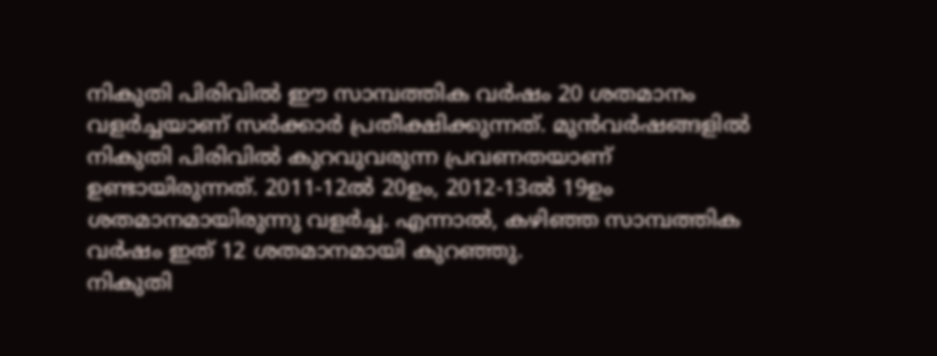നികുതി പിരിവില്‍ ഈ സാമ്പത്തിക വര്‍ഷം 20 ശതമാനം വളര്‍ച്ചയാണ് സര്‍ക്കാര്‍ പ്രതീക്ഷിക്കുന്നത്. മുന്‍വര്‍ഷങ്ങളില്‍ നികുതി പിരിവില്‍ കുറവുവരുന്ന പ്രവണതയാണ് ഉണ്ടായിരുന്നത്. 2011-12ല്‍ 20ഉം, 2012-13ല്‍ 19ഉം ശതമാനമായിരുന്നു വളര്‍ച്ച. എന്നാല്‍, കഴിഞ്ഞ സാമ്പത്തിക വര്‍ഷം ഇത് 12 ശതമാനമായി കുറഞ്ഞു.
നികുതി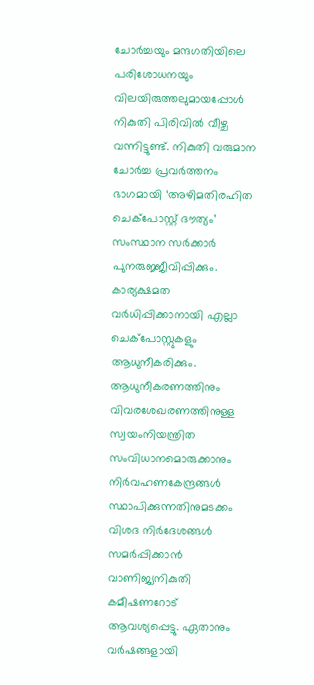ചോര്‍ച്ചയും മന്ദഗതിയിലെ പരിശോധനയും വിലയിരുത്തലുമായപ്പോള്‍ നികുതി പിരിവില്‍ വീഴ്ച വന്നിട്ടുണ്ട്. നികുതി വരുമാന ചോര്‍ച്ച പ്രവര്‍ത്തനം ഭാഗമായി ‘അഴിമതിരഹിത ചെക്പോസ്റ്റ് ദൗത്യം’ സംസ്ഥാന സര്‍ക്കാര്‍ പുനരുജ്ജീവിപ്പിക്കും. കാര്യക്ഷമത വര്‍ധിപ്പിക്കാനായി എല്ലാ ചെക്പോസ്റ്റുകളും ആധുനീകരിക്കും.
ആധുനീകരണത്തിനും വിവരശേഖരണത്തിനുള്ള സ്വയംനിയന്ത്രിത സംവിധാനമൊരുക്കാനും നിര്‍വഹണകേന്ദ്രങ്ങള്‍ സ്ഥാപിക്കുന്നതിനുമടക്കം വിശദ നിര്‍ദേശങ്ങള്‍ സമര്‍പ്പിക്കാന്‍ വാണിജ്യനികുതി കമീഷണറോട് ആവശ്യപ്പെട്ടു. ഏതാനും വര്‍ഷങ്ങളായി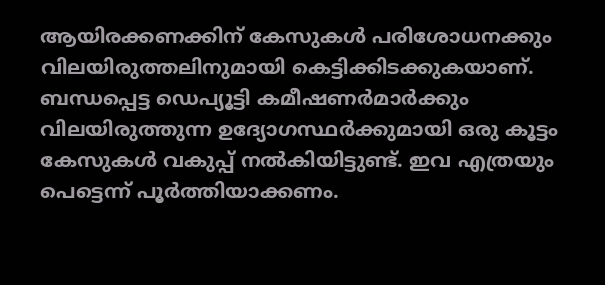ആയിരക്കണക്കിന് കേസുകള്‍ പരിശോധനക്കും വിലയിരുത്തലിനുമായി കെട്ടിക്കിടക്കുകയാണ്.
ബന്ധപ്പെട്ട ഡെപ്യൂട്ടി കമീഷണര്‍മാര്‍ക്കും വിലയിരുത്തുന്ന ഉദ്യോഗസ്ഥര്‍ക്കുമായി ഒരു കൂട്ടം കേസുകള്‍ വകുപ്പ് നല്‍കിയിട്ടുണ്ട്. ഇവ എത്രയും പെട്ടെന്ന് പൂര്‍ത്തിയാക്കണം.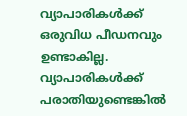വ്യാപാരികള്‍ക്ക് ഒരുവിധ പീഡനവും ഉണ്ടാകില്ല. വ്യാപാരികള്‍ക്ക് പരാതിയുണ്ടെങ്കില്‍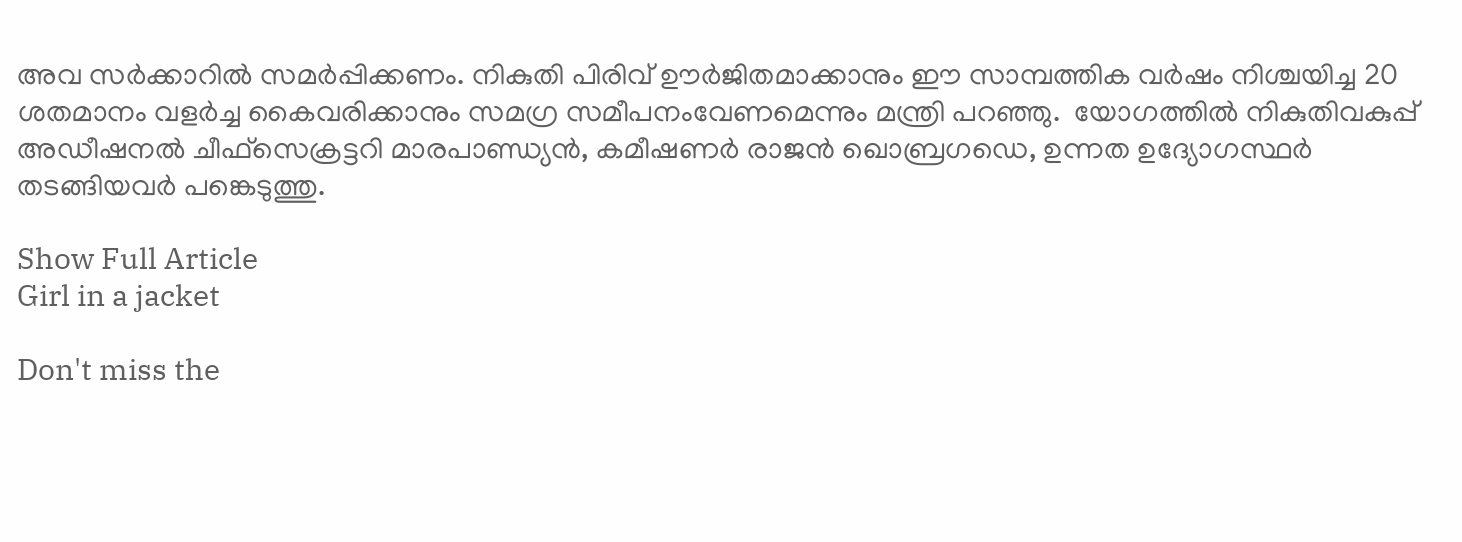അവ സര്‍ക്കാറില്‍ സമര്‍പ്പിക്കണം. നികുതി പിരിവ് ഊര്‍ജിതമാക്കാനും ഈ സാമ്പത്തിക വര്‍ഷം നിശ്ചയിച്ച 20 ശതമാനം വളര്‍ച്ച കൈവരിക്കാനും സമഗ്ര സമീപനംവേണമെന്നും മന്ത്രി പറഞ്ഞു.  യോഗത്തില്‍ നികുതിവകുപ്പ് അഡീഷനല്‍ ചീഫ്സെക്രട്ടറി മാരപാണ്ഡ്യന്‍, കമീഷണര്‍ രാജന്‍ ഖൊബ്രഗഡെ, ഉന്നത ഉദ്യോഗസ്ഥര്‍ തടങ്ങിയവര്‍ പങ്കെടുത്തു.

Show Full Article
Girl in a jacket

Don't miss the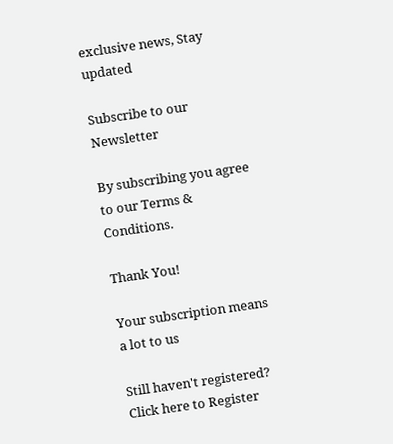exclusive news, Stay updated

Subscribe to our Newsletter

By subscribing you agree to our Terms & Conditions.

Thank You!

Your subscription means a lot to us

Still haven't registered? Click here to Register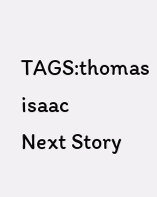TAGS:thomas isaac
Next Story